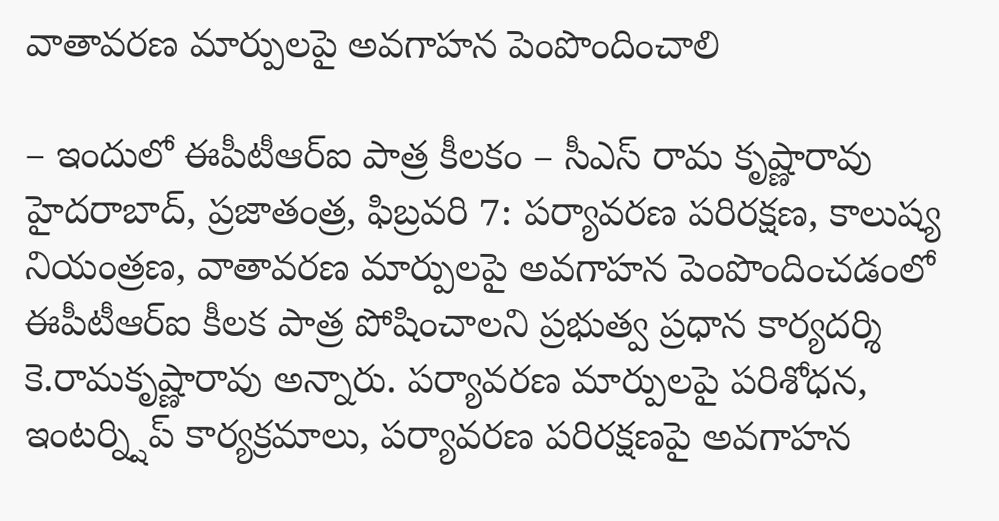వాతావరణ మార్పులపై అవగాహన పెంపొందించాలి

– ఇందులో ఈపీటీఆర్ఐ పాత్ర కీలకం – సీఎస్ రామ కృష్ణారావు హైదరాబాద్, ప్రజాతంత్ర, ఫిబ్రవరి 7: పర్యావరణ పరిరక్షణ, కాలుష్య నియంత్రణ, వాతావరణ మార్పులపై అవగాహన పెంపొందించడంలో ఈపీటీఆర్ఐ కీలక పాత్ర పోషించాలని ప్రభుత్వ ప్రధాన కార్యదర్శి కె.రామకృష్ణారావు అన్నారు. పర్యావరణ మార్పులపై పరిశోధన, ఇంటర్న్షిప్ కార్యక్రమాలు, పర్యావరణ పరిరక్షణపై అవగాహన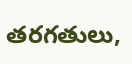తరగతులు,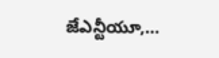జేఎన్టీయూ,…